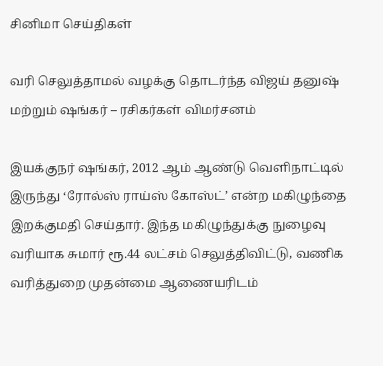சினிமா செய்திகள்

வரி செலுத்தாமல் வழக்கு தொடர்ந்த விஜய் தனுஷ் மற்றும் ஷங்கர் – ரசிகர்கள் விமர்சனம்

இயக்குநர் ஷங்கர், 2012 ஆம் ஆண்டு வெளிநாட்டில் இருந்து ‘ரோல்ஸ் ராய்ஸ் கோஸ்ட்’ என்ற மகிழுந்தை இறக்குமதி செய்தார். இந்த மகிழுந்துக்கு நுழைவு வரியாக சுமார் ரூ.44 லட்சம் செலுத்திவிட்டு, வணிக வரித்துறை முதன்மை ஆணையரிடம்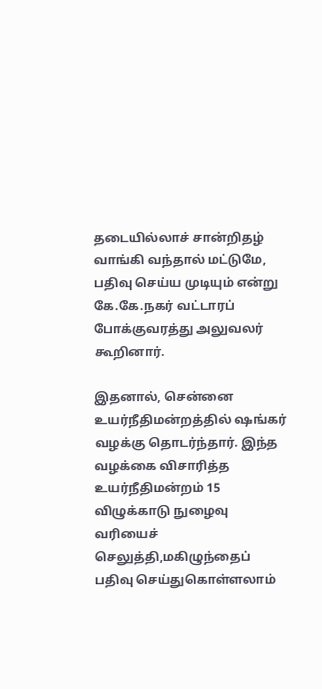தடையில்லாச் சான்றிதழ் வாங்கி வந்தால் மட்டுமே, பதிவு செய்ய முடியும் என்று கே.கே.நகர் வட்டாரப் போக்குவரத்து அலுவலர் கூறினார்.

இதனால், சென்னை உயர்நீதிமன்றத்தில் ஷங்கர் வழக்கு தொடர்ந்தார். இந்த வழக்கை விசாரித்த உயர்நீதிமன்றம் 15 விழுக்காடு நுழைவு வரியைச் செலுத்தி,மகிழுந்தைப் பதிவு செய்துகொள்ளலாம்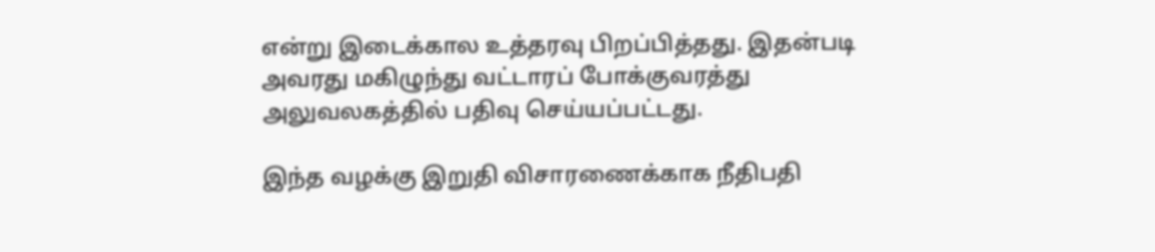என்று இடைக்கால உத்தரவு பிறப்பித்தது. இதன்படி அவரது மகிழுந்து வட்டாரப் போக்குவரத்து அலுவலகத்தில் பதிவு செய்யப்பட்டது.

இந்த வழக்கு இறுதி விசாரணைக்காக நீதிபதி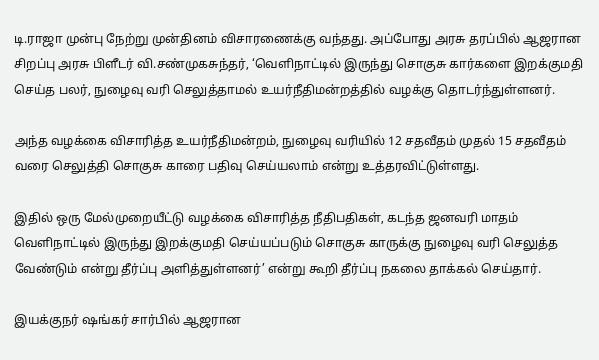டி.ராஜா முன்பு நேற்று முன்தினம் விசாரணைக்கு வந்தது. அப்போது அரசு தரப்பில் ஆஜரான சிறப்பு அரசு பிளீடர் வி.சண்முகசுந்தர், ‘வெளிநாட்டில் இருந்து சொகுசு கார்களை இறக்குமதி செய்த பலர், நுழைவு வரி செலுத்தாமல் உயர்நீதிமன்றத்தில் வழக்கு தொடர்ந்துள்ளனர்.

அந்த வழக்கை விசாரித்த உயர்நீதிமன்றம், நுழைவு வரியில் 12 சதவீதம் முதல் 15 சதவீதம் வரை செலுத்தி சொகுசு காரை பதிவு செய்யலாம் என்று உத்தரவிட்டுள்ளது.

இதில் ஒரு மேல்முறையீட்டு வழக்கை விசாரித்த நீதிபதிகள், கடந்த ஜனவரி மாதம் வெளிநாட்டில் இருந்து இறக்குமதி செய்யப்படும் சொகுசு காருக்கு நுழைவு வரி செலுத்த வேண்டும் என்று தீர்ப்பு அளித்துள்ளனர்’ என்று கூறி தீர்ப்பு நகலை தாக்கல் செய்தார்.

இயக்குநர் ஷங்கர் சார்பில் ஆஜரான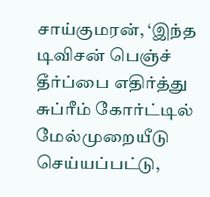சாய்குமரன், ‘இந்த டிவிசன் பெஞ்ச் தீர்ப்பை எதிர்த்து சுப்ரீம் கோர்ட்டில் மேல்முறையீடு செய்யப்பட்டு,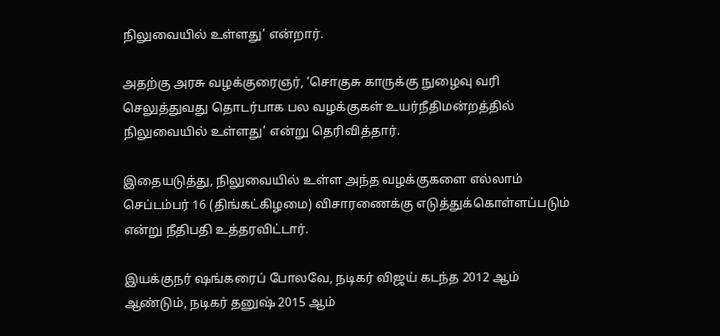நிலுவையில் உள்ளது’ என்றார்.

அதற்கு அரசு வழக்குரைஞர், ‘சொகுசு காருக்கு நுழைவு வரி செலுத்துவது தொடர்பாக பல வழக்குகள் உயர்நீதிமன்றத்தில் நிலுவையில் உள்ளது’ என்று தெரிவித்தார்.

இதையடுத்து, நிலுவையில் உள்ள அந்த வழக்குகளை எல்லாம் செப்டம்பர் 16 (திங்கட்கிழமை) விசாரணைக்கு எடுத்துக்கொள்ளப்படும் என்று நீதிபதி உத்தரவிட்டார்.

இயக்குநர் ஷங்கரைப் போலவே, நடிகர் விஜய் கடந்த 2012 ஆம் ஆண்டும், நடிகர் தனுஷ் 2015 ஆம்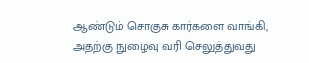ஆண்டும் சொகுசு கார்களை வாங்கி, அதற்கு நுழைவு வரி செலுத்துவது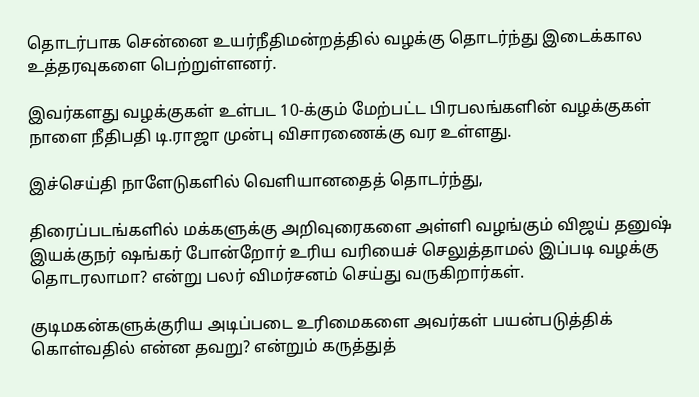தொடர்பாக சென்னை உயர்நீதிமன்றத்தில் வழக்கு தொடர்ந்து இடைக்கால உத்தரவுகளை பெற்றுள்ளனர்.

இவர்களது வழக்குகள் உள்பட 10-க்கும் மேற்பட்ட பிரபலங்களின் வழக்குகள் நாளை நீதிபதி டி.ராஜா முன்பு விசாரணைக்கு வர உள்ளது.

இச்செய்தி நாளேடுகளில் வெளியானதைத் தொடர்ந்து,

திரைப்படங்களில் மக்களுக்கு அறிவுரைகளை அள்ளி வழங்கும் விஜய் தனுஷ் இயக்குநர் ஷங்கர் போன்றோர் உரிய வரியைச் செலுத்தாமல் இப்படி வழக்கு தொடரலாமா? என்று பலர் விமர்சனம் செய்து வருகிறார்கள்.

குடிமகன்களுக்குரிய அடிப்படை உரிமைகளை அவர்கள் பயன்படுத்திக் கொள்வதில் என்ன தவறு? என்றும் கருத்துத்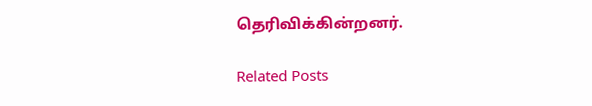தெரிவிக்கின்றனர்.

Related Posts